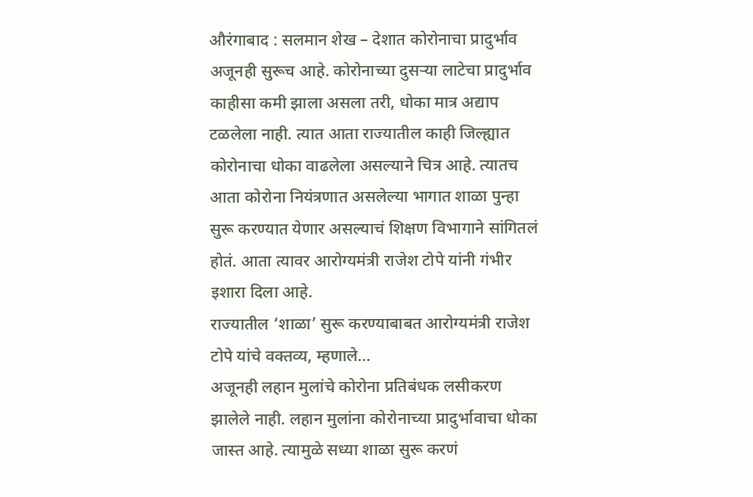औरंगाबाद : सलमान शेख – देशात कोरोनाचा प्रादुर्भाव अजूनही सुरूच आहे. कोरोनाच्या दुसऱ्या लाटेचा प्रादुर्भाव काहीसा कमी झाला असला तरी, धोका मात्र अद्याप टळलेला नाही. त्यात आता राज्यातील काही जिल्ह्यात कोरोनाचा धोका वाढलेला असल्याने चित्र आहे. त्यातच आता कोरोना नियंत्रणात असलेल्या भागात शाळा पुन्हा सुरू करण्यात येणार असल्याचं शिक्षण विभागाने सांगितलं होतं. आता त्यावर आरोग्यमंत्री राजेश टोपे यांनी गंभीर इशारा दिला आहे.
राज्यातील ‘शाळा’ सुरू करण्याबाबत आरोग्यमंत्री राजेश टोपे यांचे वक्तव्य, म्हणाले…
अजूनही लहान मुलांचे कोरोना प्रतिबंधक लसीकरण झालेले नाही. लहान मुलांना कोरोनाच्या प्रादुर्भावाचा धोका जास्त आहे. त्यामुळे सध्या शाळा सुरू करणं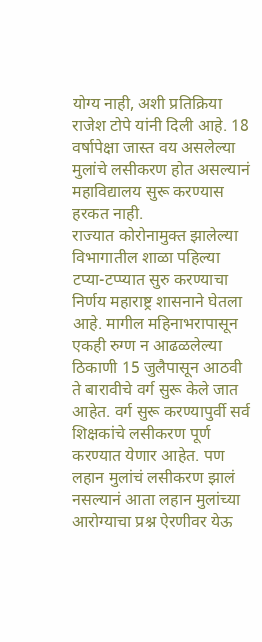योग्य नाही, अशी प्रतिक्रिया राजेश टोपे यांनी दिली आहे. 18 वर्षापेक्षा जास्त वय असलेल्या मुलांचे लसीकरण होत असल्यानं महाविद्यालय सुरू करण्यास हरकत नाही.
राज्यात कोरोनामुक्त झालेल्या विभागातील शाळा पहिल्या टप्या-टप्प्यात सुरु करण्याचा निर्णय महाराष्ट्र शासनाने घेतला आहे. मागील महिनाभरापासून एकही रुग्ण न आढळलेल्या ठिकाणी 15 जुलैपासून आठवी ते बारावीचे वर्ग सुरू केले जात आहेत. वर्ग सुरू करण्यापुर्वी सर्व शिक्षकांचे लसीकरण पूर्ण करण्यात येणार आहेत. पण लहान मुलांचं लसीकरण झालं नसल्यानं आता लहान मुलांच्या आरोग्याचा प्रश्न ऐरणीवर येऊ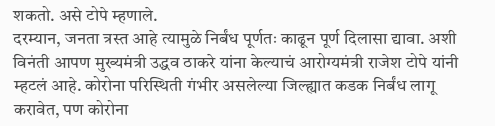शकतो. असे टोपे म्हणाले.
दरम्यान, जनता त्रस्त आहे त्यामुळे निर्बंध पूर्णतः काढून पूर्ण दिलासा द्यावा. अशी विनंती आपण मुख्यमंत्री उद्धव ठाकरे यांना केल्याचं आरोग्यमंत्री राजेश टोपे यांनी म्हटलं आहे. कोरोना परिस्थिती गंभीर असलेल्या जिल्ह्यात कडक निर्बंध लागू करावेत, पण कोरोना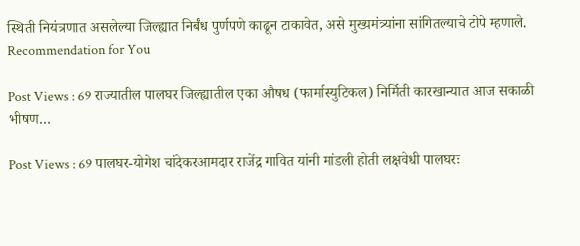स्थिती नियंत्रणात असलेल्या जिल्ह्यात निर्बंध पुर्णपणे काढून टाकावेत, असे मुख्यमंत्र्यांना सांगितल्याचे टोपे म्हणाले.
Recommendation for You

Post Views : 69 राज्यातील पालघर जिल्ह्यातील एका औषध (फार्मास्युटिकल) निर्मिती कारखान्यात आज सकाळी भीषण…

Post Views : 69 पालघर-योगेश चांदेकरआमदार राजेंद्र गावित यांनी मांडली होती लक्षवेधी पालघरः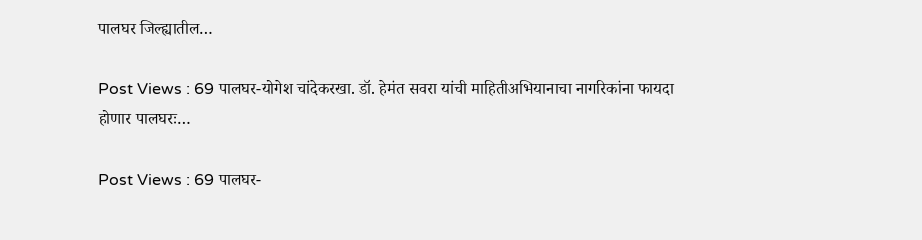पालघर जिल्ह्यातील…

Post Views : 69 पालघर-योगेश चांदेकरखा. डॉ. हेमंत सवरा यांची माहितीअभियानाचा नागरिकांना फायदा होणार पालघरः…

Post Views : 69 पालघर-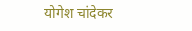योगेश चांदेकर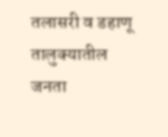तलासरी व डहाणू तालुक्यातील जनता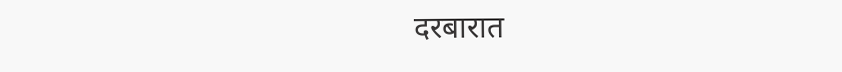दरबारात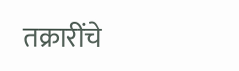तक्रारींचे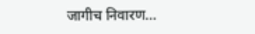जागीच निवारण…